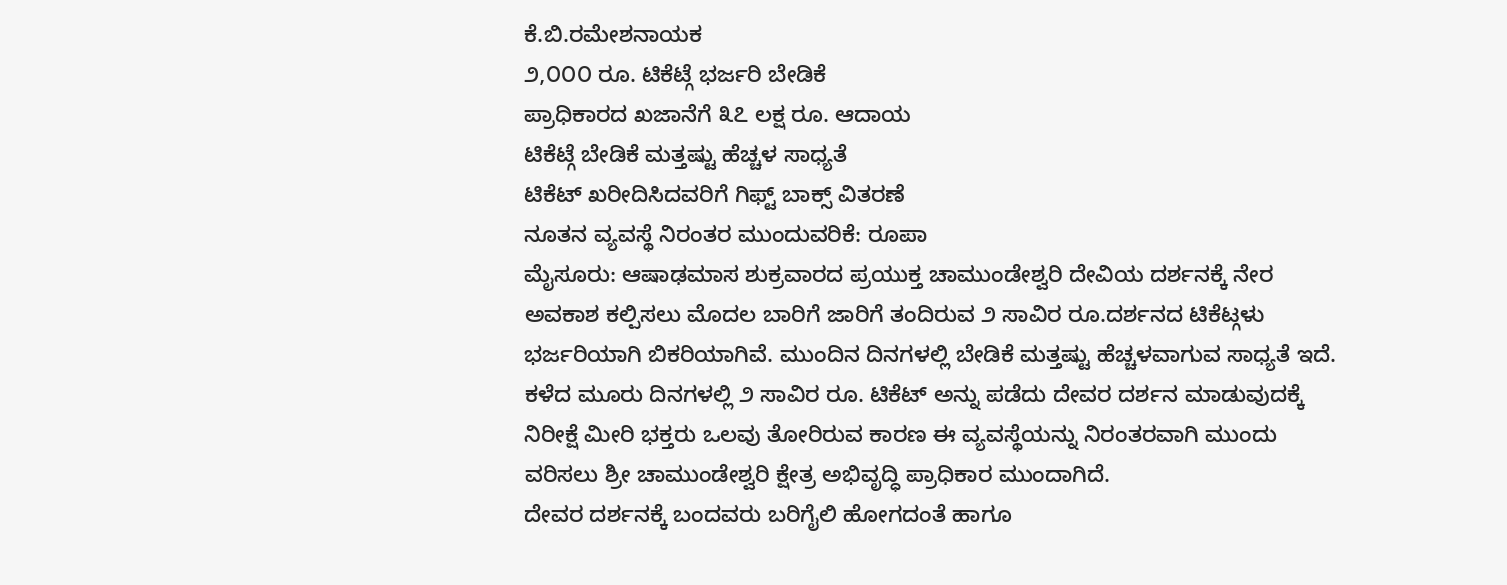ಕೆ.ಬಿ.ರಮೇಶನಾಯಕ
೨,೦೦೦ ರೂ. ಟಿಕೆಟ್ಗೆ ಭರ್ಜರಿ ಬೇಡಿಕೆ
ಪ್ರಾಧಿಕಾರದ ಖಜಾನೆಗೆ ೩೭ ಲಕ್ಷ ರೂ. ಆದಾಯ
ಟಿಕೆಟ್ಗೆ ಬೇಡಿಕೆ ಮತ್ತಷ್ಟು ಹೆಚ್ಚಳ ಸಾಧ್ಯತೆ
ಟಿಕೆಟ್ ಖರೀದಿಸಿದವರಿಗೆ ಗಿಫ್ಟ್ ಬಾಕ್ಸ್ ವಿತರಣೆ
ನೂತನ ವ್ಯವಸ್ಥೆ ನಿರಂತರ ಮುಂದುವರಿಕೆ: ರೂಪಾ
ಮೈಸೂರು: ಆಷಾಢಮಾಸ ಶುಕ್ರವಾರದ ಪ್ರಯುಕ್ತ ಚಾಮುಂಡೇಶ್ವರಿ ದೇವಿಯ ದರ್ಶನಕ್ಕೆ ನೇರ ಅವಕಾಶ ಕಲ್ಪಿಸಲು ಮೊದಲ ಬಾರಿಗೆ ಜಾರಿಗೆ ತಂದಿರುವ ೨ ಸಾವಿರ ರೂ.ದರ್ಶನದ ಟಿಕೆಟ್ಗಳು ಭರ್ಜರಿಯಾಗಿ ಬಿಕರಿಯಾಗಿವೆ. ಮುಂದಿನ ದಿನಗಳಲ್ಲಿ ಬೇಡಿಕೆ ಮತ್ತಷ್ಟು ಹೆಚ್ಚಳವಾಗುವ ಸಾಧ್ಯತೆ ಇದೆ.
ಕಳೆದ ಮೂರು ದಿನಗಳಲ್ಲಿ ೨ ಸಾವಿರ ರೂ. ಟಿಕೆಟ್ ಅನ್ನು ಪಡೆದು ದೇವರ ದರ್ಶನ ಮಾಡುವುದಕ್ಕೆ ನಿರೀಕ್ಷೆ ಮೀರಿ ಭಕ್ತರು ಒಲವು ತೋರಿರುವ ಕಾರಣ ಈ ವ್ಯವಸ್ಥೆಯನ್ನು ನಿರಂತರವಾಗಿ ಮುಂದು ವರಿಸಲು ಶ್ರೀ ಚಾಮುಂಡೇಶ್ವರಿ ಕ್ಷೇತ್ರ ಅಭಿವೃದ್ಧಿ ಪ್ರಾಧಿಕಾರ ಮುಂದಾಗಿದೆ.
ದೇವರ ದರ್ಶನಕ್ಕೆ ಬಂದವರು ಬರಿಗೈಲಿ ಹೋಗದಂತೆ ಹಾಗೂ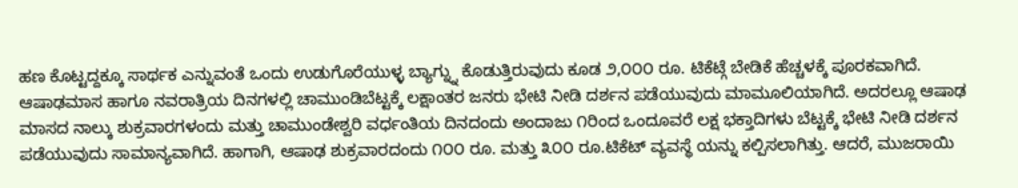ಹಣ ಕೊಟ್ಟದ್ದಕ್ಕೂ ಸಾರ್ಥಕ ಎನ್ನುವಂತೆ ಒಂದು ಉಡುಗೊರೆಯುಳ್ಳ ಬ್ಯಾಗ್ನ್ನು ಕೊಡುತ್ತಿರುವುದು ಕೂಡ ೨,೦೦೦ ರೂ. ಟಿಕೆಟ್ಗೆ ಬೇಡಿಕೆ ಹೆಚ್ಚಳಕ್ಕೆ ಪೂರಕವಾಗಿದೆ. ಆಷಾಢಮಾಸ ಹಾಗೂ ನವರಾತ್ರಿಯ ದಿನಗಳಲ್ಲಿ ಚಾಮುಂಡಿಬೆಟ್ಟಕ್ಕೆ ಲಕ್ಷಾಂತರ ಜನರು ಭೇಟಿ ನೀಡಿ ದರ್ಶನ ಪಡೆಯುವುದು ಮಾಮೂಲಿಯಾಗಿದೆ. ಅದರಲ್ಲೂ ಆಷಾಢ ಮಾಸದ ನಾಲ್ಕು ಶುಕ್ರವಾರಗಳಂದು ಮತ್ತು ಚಾಮುಂಡೇಶ್ವರಿ ವರ್ಧಂತಿಯ ದಿನದಂದು ಅಂದಾಜು ೧ರಿಂದ ಒಂದೂವರೆ ಲಕ್ಷ ಭಕ್ತಾದಿಗಳು ಬೆಟ್ಟಕ್ಕೆ ಭೇಟಿ ನೀಡಿ ದರ್ಶನ ಪಡೆಯುವುದು ಸಾಮಾನ್ಯವಾಗಿದೆ. ಹಾಗಾಗಿ, ಆಷಾಢ ಶುಕ್ರವಾರದಂದು ೧೦೦ ರೂ. ಮತ್ತು ೩೦೦ ರೂ.ಟಿಕೆಟ್ ವ್ಯವಸ್ಥೆ ಯನ್ನು ಕಲ್ಪಿಸಲಾಗಿತ್ತು. ಆದರೆ, ಮುಜರಾಯಿ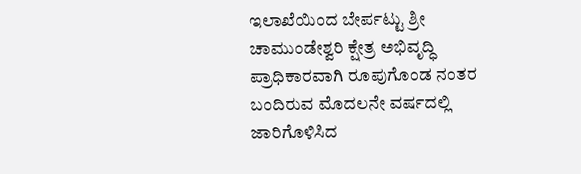ಇಲಾಖೆಯಿಂದ ಬೇರ್ಪಟ್ಟು ಶ್ರೀ ಚಾಮುಂಡೇಶ್ವರಿ ಕ್ಷೇತ್ರ ಅಭಿವೃದ್ಧಿ ಪ್ರಾಧಿಕಾರವಾಗಿ ರೂಪುಗೊಂಡ ನಂತರ ಬಂದಿರುವ ಮೊದಲನೇ ವರ್ಷದಲ್ಲಿ ಜಾರಿಗೊಳಿಸಿದ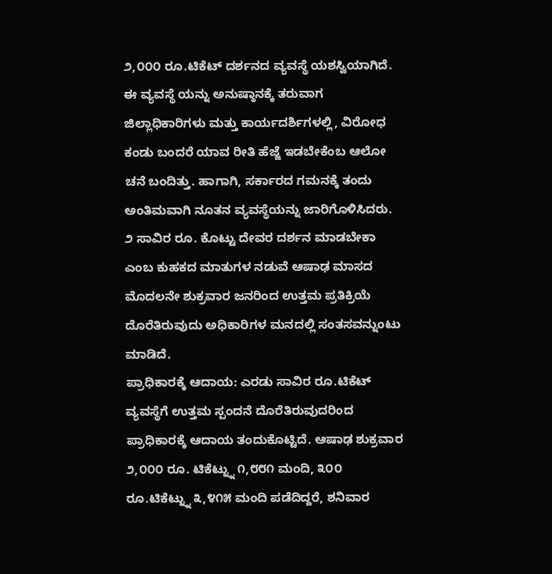೨,೦೦೦ ರೂ.ಟಿಕೆಟ್ ದರ್ಶನದ ವ್ಯವಸ್ಥೆ ಯಶಸ್ವಿಯಾಗಿದೆ. ಈ ವ್ಯವಸ್ಥೆ ಯನ್ನು ಅನುಷ್ಠಾನಕ್ಕೆ ತರುವಾಗ ಜಿಲ್ಲಾಧಿಕಾರಿಗಳು ಮತ್ತು ಕಾರ್ಯದರ್ಶಿಗಳಲ್ಲಿ, ವಿರೋಧ ಕಂಡು ಬಂದರೆ ಯಾವ ರೀತಿ ಹೆಜ್ಜೆ ಇಡಬೇಕೆಂಬ ಆಲೋ ಚನೆ ಬಂದಿತ್ತು. ಹಾಗಾಗಿ, ಸರ್ಕಾರದ ಗಮನಕ್ಕೆ ತಂದು ಅಂತಿಮವಾಗಿ ನೂತನ ವ್ಯವಸ್ಥೆಯನ್ನು ಜಾರಿಗೊಳಿಸಿದರು.
೨ ಸಾವಿರ ರೂ. ಕೊಟ್ಟು ದೇವರ ದರ್ಶನ ಮಾಡಬೇಕಾ ಎಂಬ ಕುಹಕದ ಮಾತುಗಳ ನಡುವೆ ಆಷಾಢ ಮಾಸದ ಮೊದಲನೇ ಶುಕ್ರವಾರ ಜನರಿಂದ ಉತ್ತಮ ಪ್ರತಿಕ್ರಿಯೆ ದೊರೆತಿರುವುದು ಅಧಿಕಾರಿಗಳ ಮನದಲ್ಲಿ ಸಂತಸವನ್ನುಂಟು ಮಾಡಿದೆ.
ಪ್ರಾಧಿಕಾರಕ್ಕೆ ಆದಾಯ: ಎರಡು ಸಾವಿರ ರೂ.ಟಿಕೆಟ್ ವ್ಯವಸ್ಥೆಗೆ ಉತ್ತಮ ಸ್ಪಂದನೆ ದೊರೆತಿರುವುದರಿಂದ ಪ್ರಾಧಿಕಾರಕ್ಕೆ ಆದಾಯ ತಂದುಕೊಟ್ಟಿದೆ. ಆಷಾಢ ಶುಕ್ರವಾರ ೨,೦೦೦ ರೂ. ಟಿಕೆಟ್ನ್ನು ೧,೮೮೧ ಮಂದಿ, ೩೦೦ ರೂ.ಟಿಕೆಟ್ನ್ನು ೩,೪೧೫ ಮಂದಿ ಪಡೆದಿದ್ದರೆ, ಶನಿವಾರ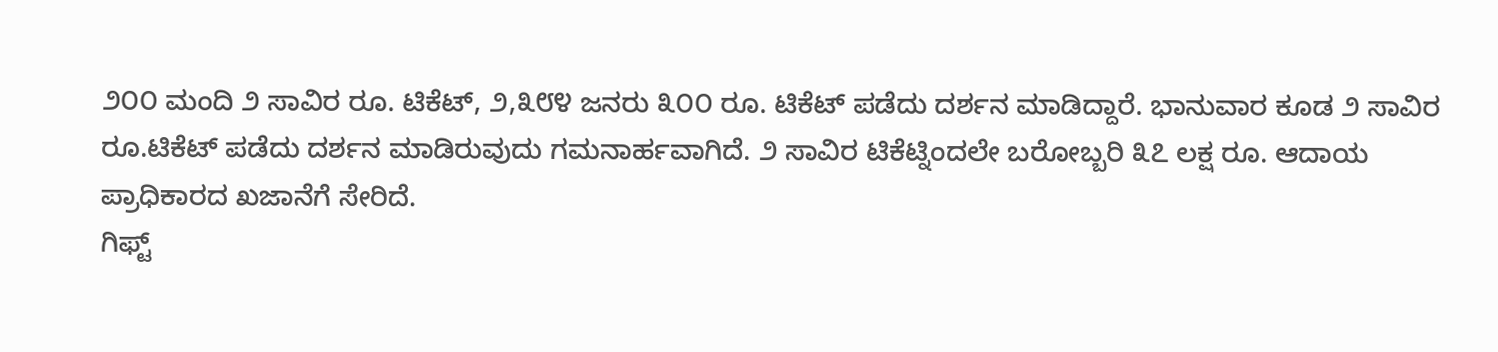೨೦೦ ಮಂದಿ ೨ ಸಾವಿರ ರೂ. ಟಿಕೆಟ್, ೨,೩೮೪ ಜನರು ೩೦೦ ರೂ. ಟಿಕೆಟ್ ಪಡೆದು ದರ್ಶನ ಮಾಡಿದ್ದಾರೆ. ಭಾನುವಾರ ಕೂಡ ೨ ಸಾವಿರ ರೂ.ಟಿಕೆಟ್ ಪಡೆದು ದರ್ಶನ ಮಾಡಿರುವುದು ಗಮನಾರ್ಹವಾಗಿದೆ. ೨ ಸಾವಿರ ಟಿಕೆಟ್ನಿಂದಲೇ ಬರೋಬ್ಬರಿ ೩೭ ಲಕ್ಷ ರೂ. ಆದಾಯ ಪ್ರಾಧಿಕಾರದ ಖಜಾನೆಗೆ ಸೇರಿದೆ.
ಗಿಫ್ಟ್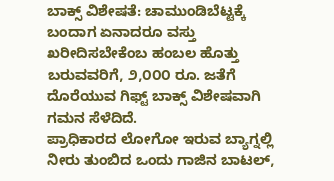ಬಾಕ್ಸ್ ವಿಶೇಷತೆ: ಚಾಮುಂಡಿಬೆಟ್ಟಕ್ಕೆ ಬಂದಾಗ ಏನಾದರೂ ವಸ್ತು ಖರೀದಿಸಬೇಕೆಂಬ ಹಂಬಲ ಹೊತ್ತು ಬರುವವರಿಗೆ, ೨,೦೦೦ ರೂ. ಜತೆಗೆ ದೊರೆಯುವ ಗಿಫ್ಟ್ ಬಾಕ್ಸ್ ವಿಶೇಷವಾಗಿ ಗಮನ ಸೆಳೆದಿದೆ.
ಪ್ರಾಧಿಕಾರದ ಲೋಗೋ ಇರುವ ಬ್ಯಾಗ್ನಲ್ಲಿ ನೀರು ತುಂಬಿದ ಒಂದು ಗಾಜಿನ ಬಾಟಲ್,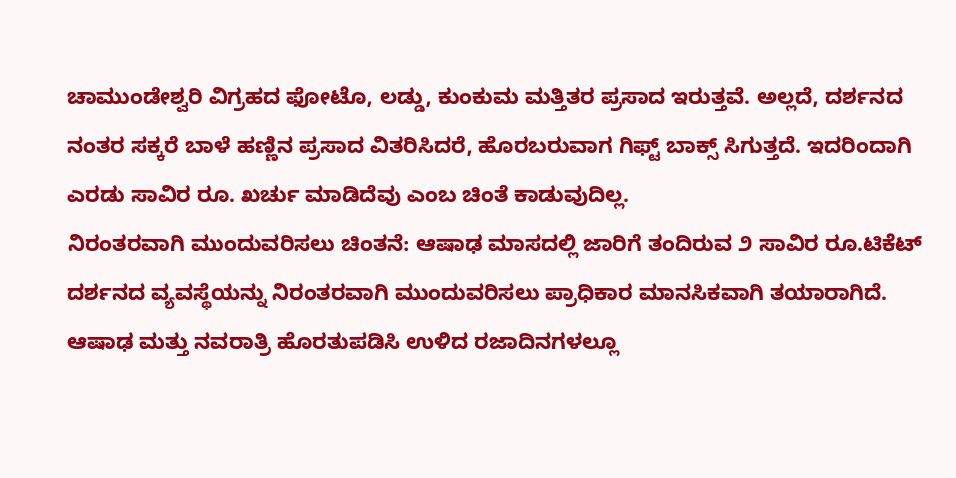ಚಾಮುಂಡೇಶ್ವರಿ ವಿಗ್ರಹದ ಫೋಟೊ, ಲಡ್ಡು, ಕುಂಕುಮ ಮತ್ತಿತರ ಪ್ರಸಾದ ಇರುತ್ತವೆ. ಅಲ್ಲದೆ, ದರ್ಶನದ ನಂತರ ಸಕ್ಕರೆ ಬಾಳೆ ಹಣ್ಣಿನ ಪ್ರಸಾದ ವಿತರಿಸಿದರೆ, ಹೊರಬರುವಾಗ ಗಿಫ್ಟ್ ಬಾಕ್ಸ್ ಸಿಗುತ್ತದೆ. ಇದರಿಂದಾಗಿ ಎರಡು ಸಾವಿರ ರೂ. ಖರ್ಚು ಮಾಡಿದೆವು ಎಂಬ ಚಿಂತೆ ಕಾಡುವುದಿಲ್ಲ.
ನಿರಂತರವಾಗಿ ಮುಂದುವರಿಸಲು ಚಿಂತನೆ: ಆಷಾಢ ಮಾಸದಲ್ಲಿ ಜಾರಿಗೆ ತಂದಿರುವ ೨ ಸಾವಿರ ರೂ.ಟಿಕೆಟ್ ದರ್ಶನದ ವ್ಯವಸ್ಥೆಯನ್ನು ನಿರಂತರವಾಗಿ ಮುಂದುವರಿಸಲು ಪ್ರಾಧಿಕಾರ ಮಾನಸಿಕವಾಗಿ ತಯಾರಾಗಿದೆ. ಆಷಾಢ ಮತ್ತು ನವರಾತ್ರಿ ಹೊರತುಪಡಿಸಿ ಉಳಿದ ರಜಾದಿನಗಳಲ್ಲೂ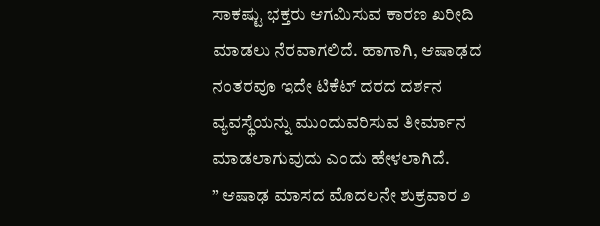ಸಾಕಷ್ಟು ಭಕ್ತರು ಆಗಮಿಸುವ ಕಾರಣ ಖರೀದಿ ಮಾಡಲು ನೆರವಾಗಲಿದೆ. ಹಾಗಾಗಿ, ಆಷಾಢದ ನಂತರವೂ ಇದೇ ಟಿಕೆಟ್ ದರದ ದರ್ಶನ ವ್ಯವಸ್ಥೆಯನ್ನು ಮುಂದುವರಿಸುವ ತೀರ್ಮಾನ ಮಾಡಲಾಗುವುದು ಎಂದು ಹೇಳಲಾಗಿದೆ.
” ಆಷಾಢ ಮಾಸದ ಮೊದಲನೇ ಶುಕ್ರವಾರ ೨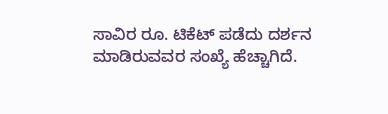ಸಾವಿರ ರೂ. ಟಿಕೆಟ್ ಪಡೆದು ದರ್ಶನ ಮಾಡಿರುವವರ ಸಂಖ್ಯೆ ಹೆಚ್ಚಾಗಿದೆ.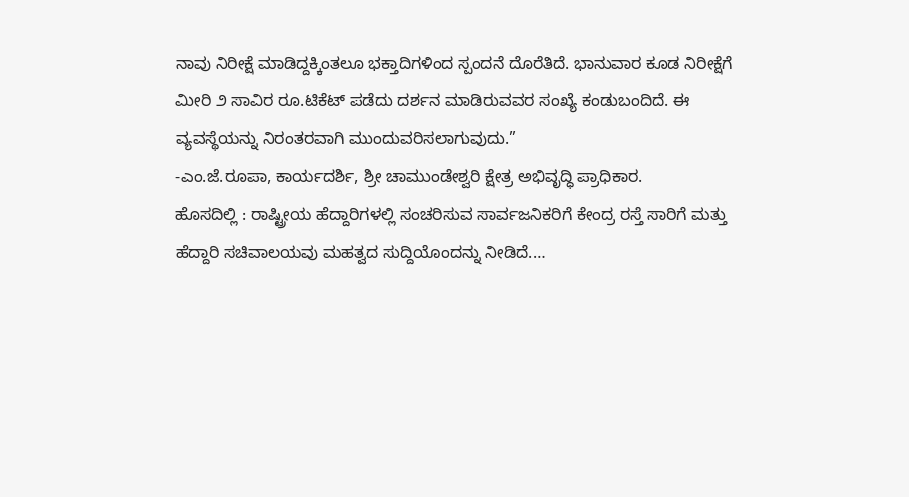ನಾವು ನಿರೀಕ್ಷೆ ಮಾಡಿದ್ದಕ್ಕಿಂತಲೂ ಭಕ್ತಾದಿಗಳಿಂದ ಸ್ಪಂದನೆ ದೊರೆತಿದೆ. ಭಾನುವಾರ ಕೂಡ ನಿರೀಕ್ಷೆಗೆ ಮೀರಿ ೨ ಸಾವಿರ ರೂ.ಟಿಕೆಟ್ ಪಡೆದು ದರ್ಶನ ಮಾಡಿರುವವರ ಸಂಖ್ಯೆ ಕಂಡುಬಂದಿದೆ. ಈ ವ್ಯವಸ್ಥೆಯನ್ನು ನಿರಂತರವಾಗಿ ಮುಂದುವರಿಸಲಾಗುವುದು.”
-ಎಂ.ಜೆ.ರೂಪಾ, ಕಾರ್ಯದರ್ಶಿ, ಶ್ರೀ ಚಾಮುಂಡೇಶ್ವರಿ ಕ್ಷೇತ್ರ ಅಭಿವೃದ್ಧಿ ಪ್ರಾಧಿಕಾರ.
ಹೊಸದಿಲ್ಲಿ : ರಾಷ್ಟ್ರೀಯ ಹೆದ್ದಾರಿಗಳಲ್ಲಿ ಸಂಚರಿಸುವ ಸಾರ್ವಜನಿಕರಿಗೆ ಕೇಂದ್ರ ರಸ್ತೆ ಸಾರಿಗೆ ಮತ್ತು ಹೆದ್ದಾರಿ ಸಚಿವಾಲಯವು ಮಹತ್ವದ ಸುದ್ದಿಯೊಂದನ್ನು ನೀಡಿದೆ.…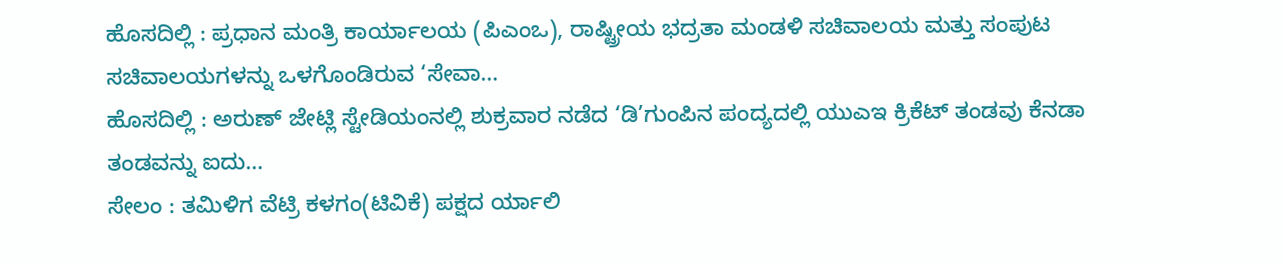ಹೊಸದಿಲ್ಲಿ : ಪ್ರಧಾನ ಮಂತ್ರಿ ಕಾರ್ಯಾಲಯ (ಪಿಎಂಒ), ರಾಷ್ಟ್ರೀಯ ಭದ್ರತಾ ಮಂಡಳಿ ಸಚಿವಾಲಯ ಮತ್ತು ಸಂಪುಟ ಸಚಿವಾಲಯಗಳನ್ನು ಒಳಗೊಂಡಿರುವ ‘ಸೇವಾ…
ಹೊಸದಿಲ್ಲಿ : ಅರುಣ್ ಜೇಟ್ಲಿ ಸ್ಟೇಡಿಯಂನಲ್ಲಿ ಶುಕ್ರವಾರ ನಡೆದ ‘ಡಿ’ಗುಂಪಿನ ಪಂದ್ಯದಲ್ಲಿ ಯುಎಇ ಕ್ರಿಕೆಟ್ ತಂಡವು ಕೆನಡಾ ತಂಡವನ್ನು ಐದು…
ಸೇಲಂ : ತಮಿಳಿಗ ವೆಟ್ರಿ ಕಳಗಂ(ಟಿವಿಕೆ) ಪಕ್ಷದ ರ್ಯಾಲಿ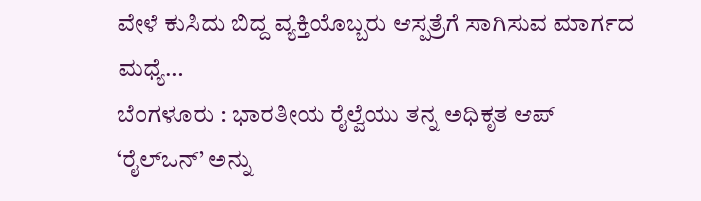ವೇಳೆ ಕುಸಿದು ಬಿದ್ದ ವ್ಯಕ್ತಿಯೊಬ್ಬರು ಆಸ್ಪತ್ರೆಗೆ ಸಾಗಿಸುವ ಮಾರ್ಗದ ಮಧ್ಯೆ…
ಬೆಂಗಳೂರು : ಭಾರತೀಯ ರೈಲ್ವೆಯು ತನ್ನ ಅಧಿಕೃತ ಆಪ್ ‘ರೈಲ್ಒನ್’ ಅನ್ನು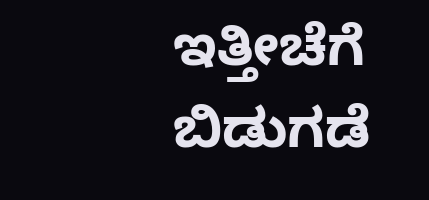ಇತ್ತೀಚೆಗೆ ಬಿಡುಗಡೆ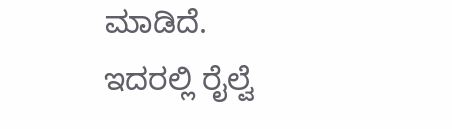ಮಾಡಿದೆ. ಇದರಲ್ಲಿ ರೈಲ್ವೆ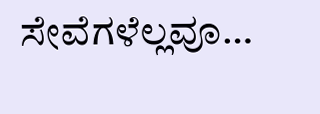ಸೇವೆಗಳೆಲ್ಲವೂ…